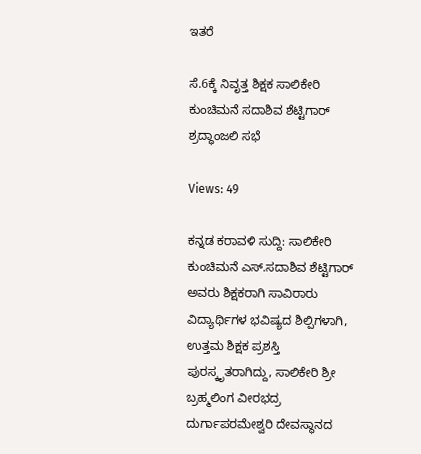ಇತರೆ

ಸೆ.6ಕ್ಕೆ ನಿವೃತ್ತ ಶಿಕ್ಷಕ ಸಾಲಿಕೇರಿ ಕುಂಚಿಮನೆ ಸದಾಶಿವ ಶೆಟ್ಟಿಗಾರ್ ಶ್ರದ್ಧಾಂಜಲಿ ಸಭೆ

Views: 49

ಕನ್ನಡ ಕರಾವಳಿ ಸುದ್ದಿ: ಸಾಲಿಕೇರಿ ಕುಂಚಿಮನೆ ಎಸ್.ಸದಾಶಿವ ಶೆಟ್ಟಿಗಾರ್ ಅವರು ಶಿಕ್ಷಕರಾಗಿ ಸಾವಿರಾರು ವಿದ್ಯಾರ್ಥಿಗಳ ಭವಿಷ್ಯದ ಶಿಲ್ಪಿಗಳಾಗಿ, ಉತ್ತಮ ಶಿಕ್ಷಕ ಪ್ರಶಸ್ತಿ ಪುರಸ್ಕೃತರಾಗಿದ್ದು, ಸಾಲಿಕೇರಿ ಶ್ರೀ ಬ್ರಹ್ಮಲಿಂಗ ವೀರಭದ್ರ ದುರ್ಗಾಪರಮೇಶ್ವರಿ ದೇವಸ್ಥಾನದ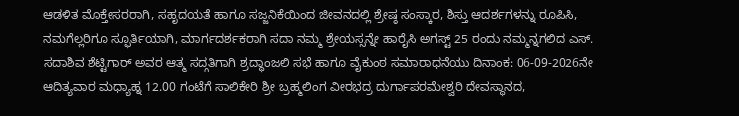ಆಡಳಿತ ಮೊಕ್ತೇಸರರಾಗಿ, ಸಹೃದಯತೆ ಹಾಗೂ ಸಜ್ಜನಿಕೆಯಿಂದ ಜೀವನದಲ್ಲಿ ಶ್ರೇಷ್ಠ ಸಂಸ್ಕಾರ, ಶಿಸ್ತು ಆದರ್ಶಗಳನ್ನು ರೂಪಿಸಿ, ನಮಗೆಲ್ಲರಿಗೂ ಸ್ಫೂರ್ತಿಯಾಗಿ, ಮಾರ್ಗದರ್ಶಕರಾಗಿ ಸದಾ ನಮ್ಮ ಶ್ರೇಯಸ್ಸನ್ನೇ ಹಾರೈಸಿ ಅಗಸ್ಟ್ 25 ರಂದು ನಮ್ಮನ್ನಗಲಿದ ಎಸ್. ಸದಾಶಿವ ಶೆಟ್ಟಿಗಾರ್ ಅವರ ಆತ್ಮ ಸದ್ಗತಿಗಾಗಿ ಶ್ರದ್ಧಾಂಜಲಿ ಸಭೆ ಹಾಗೂ ವೈಕುಂಠ ಸಮಾರಾಧನೆಯು ದಿನಾಂಕ: 06-09-2026ನೇ ಆದಿತ್ಯವಾರ ಮಧ್ಯಾಹ್ನ 12.00 ಗಂಟೆಗೆ ಸಾಲಿಕೇರಿ ಶ್ರೀ ಬ್ರಹ್ಮಲಿಂಗ ವೀರಭದ್ರ ದುರ್ಗಾಪರಮೇಶ್ವರಿ ದೇವಸ್ಥಾನದ,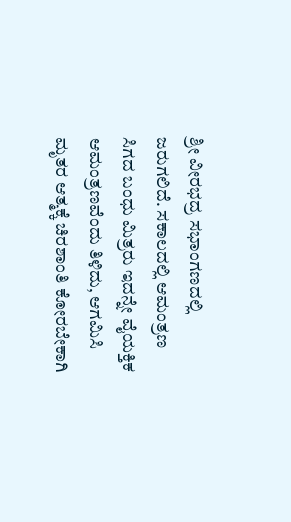ಶ್ರೀ ವೀರಭದ್ರ ಸಭಾಂಗಣದಲ್ಲಿ ಜರುಗಲಿದೆ. ಸಕಾಲದಲ್ಲಿ ಆಮಂತ್ರಣ ಸಿಗದ ಬಂಧು ಮಿತ್ರರು ಇದನ್ನೇ ವೈಯಕ್ತಿಕ ಆಮಂತ್ರಣವೆಂದು ತಿಳಿದು, ಆಗಮಿಸಿ ಮೃತರ ಆತ್ಮಕ್ಕೆ ಚಿರಶಾಂತಿ ಕೋರಬೇಕಾಗಿ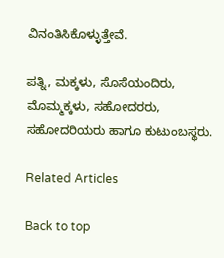ವಿನಂತಿಸಿಕೊಳ್ಳುತ್ತೇವೆ.

ಪತ್ನಿ, ಮಕ್ಕಳು, ಸೊಸೆಯಂದಿರು, ಮೊಮ್ಮಕ್ಕಳು, ಸಹೋದರರು, ಸಹೋದರಿಯರು ಹಾಗೂ ಕುಟುಂಬಸ್ಥರು.

Related Articles

Back to top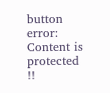button
error: Content is protected !!